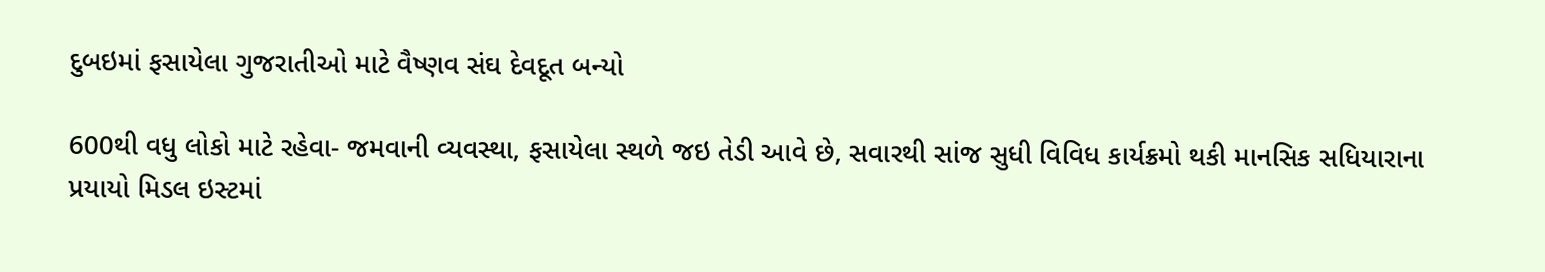દુબઇમાં ફસાયેલા ગુજરાતીઓ માટે વૈષ્ણવ સંઘ દેવદૂત બન્યો

600થી વધુ લોકો માટે રહેવા- જમવાની વ્યવસ્થા, ફસાયેલા સ્થળે જઇ તેડી આવે છે, સવારથી સાંજ સુધી વિવિધ કાર્યક્રમો થકી માનસિક સધિયારાના પ્રયાયો મિડલ ઇસ્ટમાં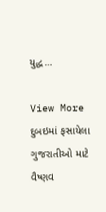યુદ્ધ…

View More દુબઇમાં ફસાયેલા ગુજરાતીઓ માટે વૈષ્ણવ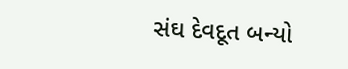સંઘ દેવદૂત બન્યો